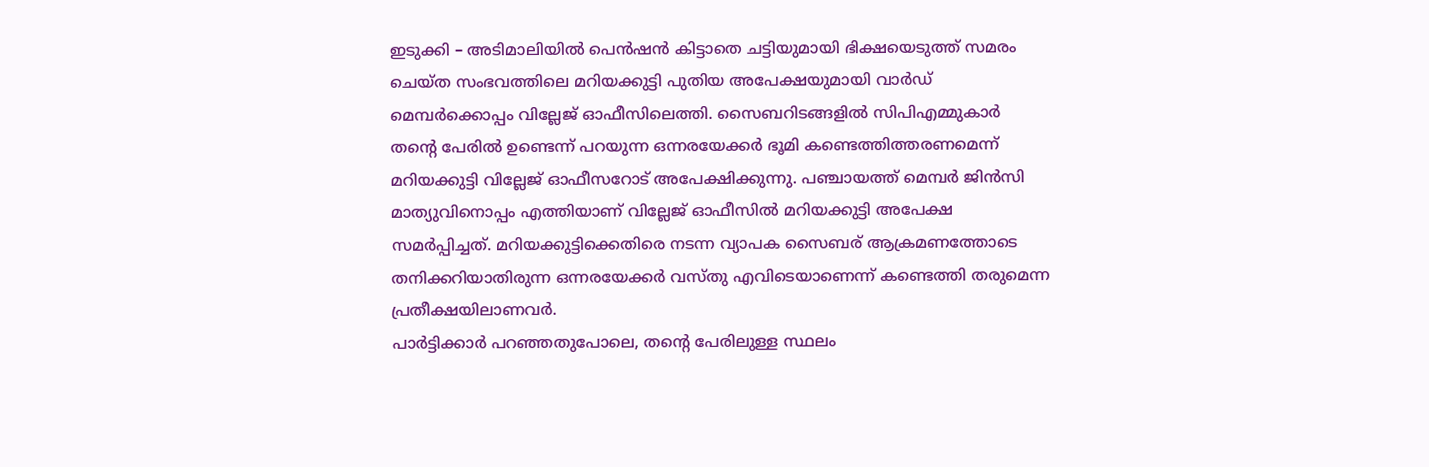ഇടുക്കി – അടിമാലിയിൽ പെൻഷൻ കിട്ടാതെ ചട്ടിയുമായി ഭിക്ഷയെടുത്ത് സമരം ചെയ്ത സംഭവത്തിലെ മറിയക്കുട്ടി പുതിയ അപേക്ഷയുമായി വാർഡ് മെമ്പർക്കൊപ്പം വില്ലേജ് ഓഫീസിലെത്തി. സൈബറിടങ്ങളിൽ സിപിഎമ്മുകാർ തന്റെ പേരിൽ ഉണ്ടെന്ന് പറയുന്ന ഒന്നരയേക്കർ ഭൂമി കണ്ടെത്തിത്തരണമെന്ന് മറിയക്കുട്ടി വില്ലേജ് ഓഫീസറോട് അപേക്ഷിക്കുന്നു. പഞ്ചായത്ത് മെമ്പർ ജിൻസി മാത്യുവിനൊപ്പം എത്തിയാണ് വില്ലേജ് ഓഫീസിൽ മറിയക്കുട്ടി അപേക്ഷ സമർപ്പിച്ചത്. മറിയക്കുട്ടിക്കെതിരെ നടന്ന വ്യാപക സൈബര് ആക്രമണത്തോടെ തനിക്കറിയാതിരുന്ന ഒന്നരയേക്കർ വസ്തു എവിടെയാണെന്ന് കണ്ടെത്തി തരുമെന്ന പ്രതീക്ഷയിലാണവർ.
പാർട്ടിക്കാർ പറഞ്ഞതുപോലെ, തന്റെ പേരിലുള്ള സ്ഥലം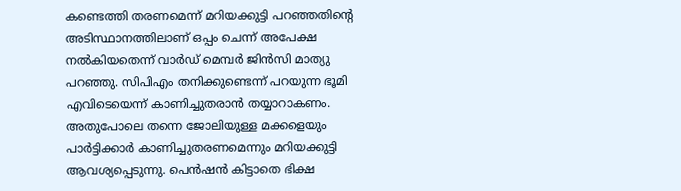കണ്ടെത്തി തരണമെന്ന് മറിയക്കുട്ടി പറഞ്ഞതിന്റെ അടിസ്ഥാനത്തിലാണ് ഒപ്പം ചെന്ന് അപേക്ഷ നൽകിയതെന്ന് വാർഡ് മെമ്പർ ജിൻസി മാത്യു പറഞ്ഞു. സിപിഎം തനിക്കുണ്ടെന്ന് പറയുന്ന ഭൂമി എവിടെയെന്ന് കാണിച്ചുതരാൻ തയ്യാറാകണം. അതുപോലെ തന്നെ ജോലിയുള്ള മക്കളെയും പാർട്ടിക്കാർ കാണിച്ചുതരണമെന്നും മറിയക്കുട്ടി ആവശ്യപ്പെടുന്നു. പെൻഷൻ കിട്ടാതെ ഭിക്ഷ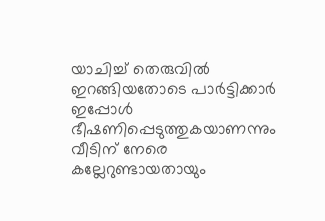യാചിച്ച് തെരുവിൽ ഇറങ്ങിയതോടെ പാർട്ടിക്കാർ ഇപ്പോൾ ഭീഷണിപ്പെടുത്തുകയാണന്നും വീടിന് നേരെ കല്ലേറുണ്ടായതായും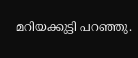മറിയക്കുട്ടി പറഞ്ഞു.